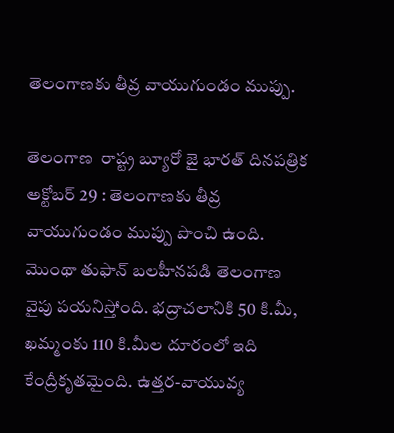తెలంగాణకు తీవ్ర వాయుగుండం ముప్పు.

తెలంగాణ  రాష్ట్ర బ్యూరో జై భారత్ దినపత్రిక అక్టోబర్ 29 : తెలంగాణకు తీవ్ర వాయుగుండం ముప్పు పొంచి ఉంది. మొంథా తుఫాన్ బలహీనపడి తెలంగాణ వైపు పయనిస్తోంది. భద్రాచలానికి 50 కి.మీ, ఖమ్మంకు 110 కి.మీల దూరంలో ఇది కేంద్రీకృతమైంది. ఉత్తర-వాయువ్య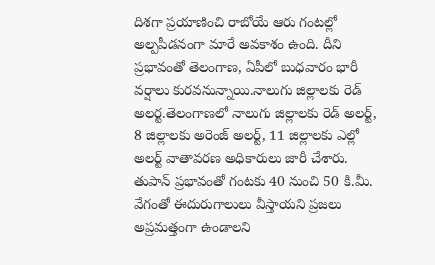దిశగా ప్రయాణించి రాబోయే ఆరు గంటల్లో అల్పపీడనంగా మారే అవకాశం ఉంది. దీని ప్రభావంతో తెలంగాణ, ఏపీలో బుధవారం భారీ వర్షాలు కురవనున్నాయి.నాలుగు జిల్లాలకు రెడ్ అలర్ట.తెలంగాణలో నాలుగు జిల్లాలకు రెడ్ అలర్ట్, 8 జిల్లాలకు అరెంజ్ అలర్ట్, 11 జిల్లాలకు ఎల్లో అలర్ట్ వాతావరణ అధికారులు జారీ చేశారు. తుపాన్ ప్రభావంతో గంటకు 40 నుంచి 50 కి.మీ. వేగంతో ఈదురుగాలులు వీస్తాయని ప్రజలు అప్రమత్తంగా ఉండాలని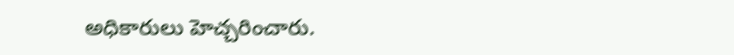అధికారులు హెచ్చరించారు.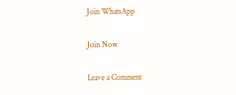Join WhatsApp

Join Now

Leave a Comment